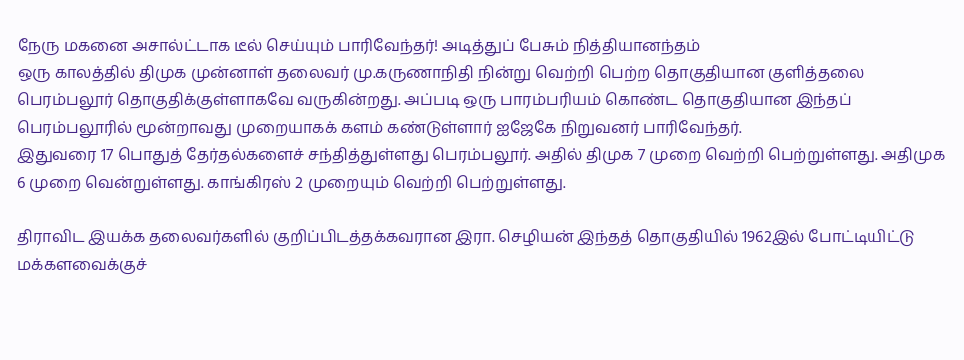நேரு மகனை அசால்ட்டாக டீல் செய்யும் பாரிவேந்தர்! அடித்துப் பேசும் நித்தியானந்தம்
ஒரு காலத்தில் திமுக முன்னாள் தலைவர் மு.கருணாநிதி நின்று வெற்றி பெற்ற தொகுதியான குளித்தலை பெரம்பலூர் தொகுதிக்குள்ளாகவே வருகின்றது. அப்படி ஒரு பாரம்பரியம் கொண்ட தொகுதியான இந்தப் பெரம்பலூரில் மூன்றாவது முறையாகக் களம் கண்டுள்ளார் ஐஜேகே நிறுவனர் பாரிவேந்தர்.
இதுவரை 17 பொதுத் தேர்தல்களைச் சந்தித்துள்ளது பெரம்பலூர். அதில் திமுக 7 முறை வெற்றி பெற்றுள்ளது. அதிமுக 6 முறை வென்றுள்ளது. காங்கிரஸ் 2 முறையும் வெற்றி பெற்றுள்ளது.

திராவிட இயக்க தலைவர்களில் குறிப்பிடத்தக்கவரான இரா. செழியன் இந்தத் தொகுதியில் 1962இல் போட்டியிட்டு மக்களவைக்குச்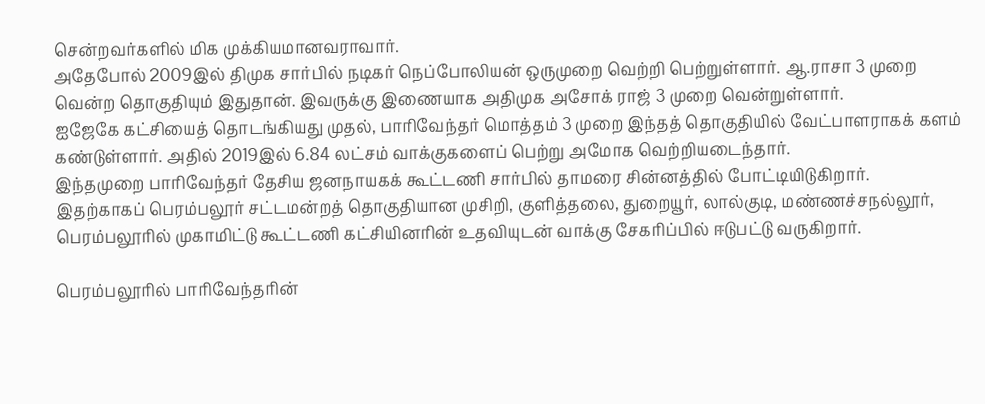சென்றவர்களில் மிக முக்கியமானவராவார்.
அதேபோல் 2009இல் திமுக சார்பில் நடிகர் நெப்போலியன் ஒருமுறை வெற்றி பெற்றுள்ளார். ஆ.ராசா 3 முறை வென்ற தொகுதியும் இதுதான். இவருக்கு இணையாக அதிமுக அசோக் ராஜ் 3 முறை வென்றுள்ளார்.
ஐஜேகே கட்சியைத் தொடங்கியது முதல், பாரிவேந்தர் மொத்தம் 3 முறை இந்தத் தொகுதியில் வேட்பாளராகக் களம் கண்டுள்ளார். அதில் 2019இல் 6.84 லட்சம் வாக்குகளைப் பெற்று அமோக வெற்றியடைந்தார்.
இந்தமுறை பாரிவேந்தர் தேசிய ஜனநாயகக் கூட்டணி சார்பில் தாமரை சின்னத்தில் போட்டியிடுகிறார்.
இதற்காகப் பெரம்பலூர் சட்டமன்றத் தொகுதியான முசிறி, குளித்தலை, துறையூர், லால்குடி, மண்ணச்சநல்லூர், பெரம்பலூரில் முகாமிட்டு கூட்டணி கட்சியினரின் உதவியுடன் வாக்கு சேகரிப்பில் ஈடுபட்டு வருகிறார்.

பெரம்பலூரில் பாரிவேந்தரின்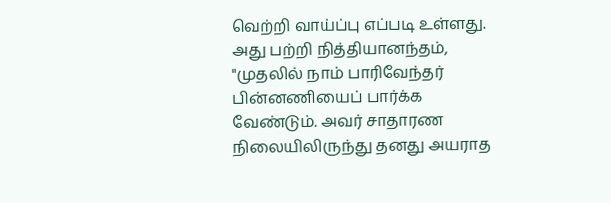வெற்றி வாய்ப்பு எப்படி உள்ளது. அது பற்றி நித்தியானந்தம், "முதலில் நாம் பாரிவேந்தர் பின்னணியைப் பார்க்க வேண்டும். அவர் சாதாரண நிலையிலிருந்து தனது அயராத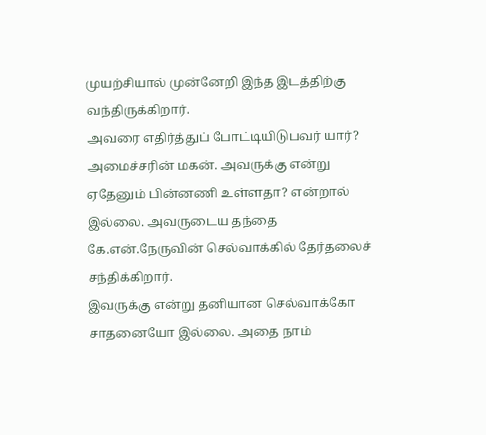முயற்சியால் முன்னேறி இந்த இடத்திற்கு வந்திருக்கிறார்.
அவரை எதிர்த்துப் போட்டியிடுபவர் யார்? அமைச்சரின் மகன். அவருக்கு என்று ஏதேனும் பின்னணி உள்ளதா? என்றால் இல்லை. அவருடைய தந்தை கே.என்.நேருவின் செல்வாக்கில் தேர்தலைச் சந்திக்கிறார்.
இவருக்கு என்று தனியான செல்வாக்கோ சாதனையோ இல்லை. அதை நாம்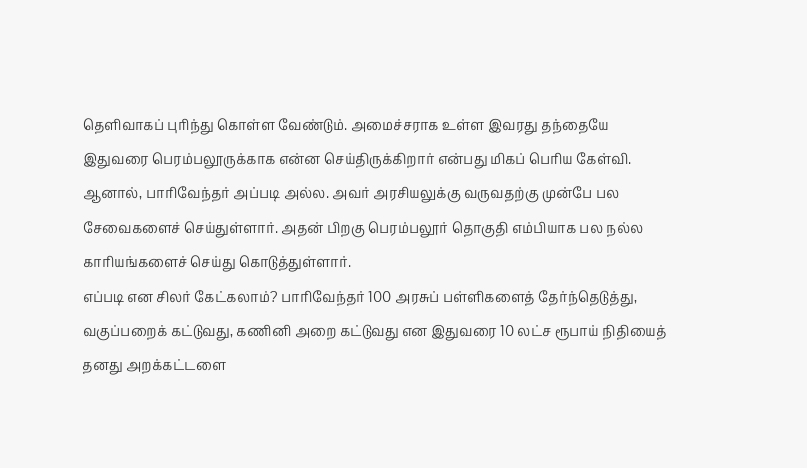தெளிவாகப் புரிந்து கொள்ள வேண்டும். அமைச்சராக உள்ள இவரது தந்தையே இதுவரை பெரம்பலூருக்காக என்ன செய்திருக்கிறார் என்பது மிகப் பெரிய கேள்வி.
ஆனால், பாரிவேந்தர் அப்படி அல்ல. அவர் அரசியலுக்கு வருவதற்கு முன்பே பல சேவைகளைச் செய்துள்ளார். அதன் பிறகு பெரம்பலூர் தொகுதி எம்பியாக பல நல்ல காரியங்களைச் செய்து கொடுத்துள்ளார்.
எப்படி என சிலர் கேட்கலாம்? பாரிவேந்தர் 100 அரசுப் பள்ளிகளைத் தேர்ந்தெடுத்து, வகுப்பறைக் கட்டுவது, கணினி அறை கட்டுவது என இதுவரை 10 லட்ச ரூபாய் நிதியைத் தனது அறக்கட்டளை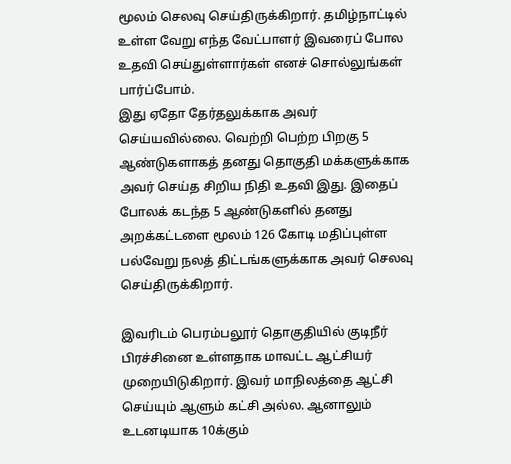மூலம் செலவு செய்திருக்கிறார். தமிழ்நாட்டில் உள்ள வேறு எந்த வேட்பாளர் இவரைப் போல உதவி செய்துள்ளார்கள் எனச் சொல்லுங்கள் பார்ப்போம்.
இது ஏதோ தேர்தலுக்காக அவர் செய்யவில்லை. வெற்றி பெற்ற பிறகு 5 ஆண்டுகளாகத் தனது தொகுதி மக்களுக்காக அவர் செய்த சிறிய நிதி உதவி இது. இதைப் போலக் கடந்த 5 ஆண்டுகளில் தனது அறக்கட்டளை மூலம் 126 கோடி மதிப்புள்ள பல்வேறு நலத் திட்டங்களுக்காக அவர் செலவு செய்திருக்கிறார்.

இவரிடம் பெரம்பலூர் தொகுதியில் குடிநீர் பிரச்சினை உள்ளதாக மாவட்ட ஆட்சியர் முறையிடுகிறார். இவர் மாநிலத்தை ஆட்சி செய்யும் ஆளும் கட்சி அல்ல. ஆனாலும் உடனடியாக 10க்கும்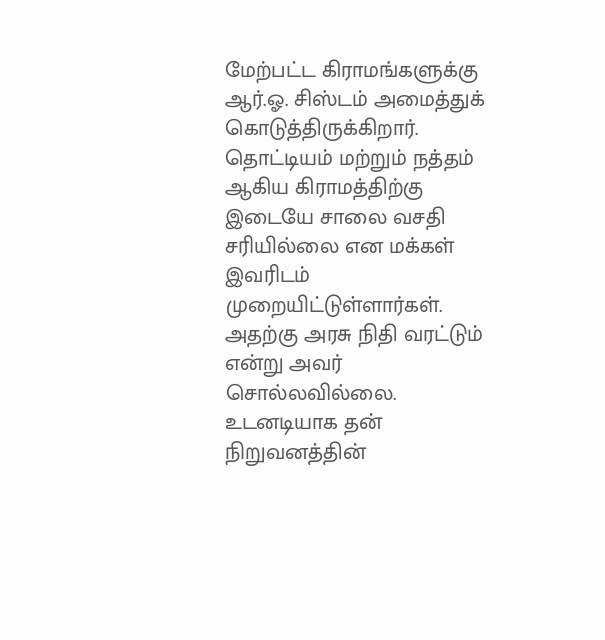மேற்பட்ட கிராமங்களுக்கு ஆர்.ஓ. சிஸ்டம் அமைத்துக் கொடுத்திருக்கிறார்.
தொட்டியம் மற்றும் நத்தம் ஆகிய கிராமத்திற்கு இடையே சாலை வசதி சரியில்லை என மக்கள் இவரிடம் முறையிட்டுள்ளார்கள். அதற்கு அரசு நிதி வரட்டும் என்று அவர் சொல்லவில்லை. உடனடியாக தன் நிறுவனத்தின்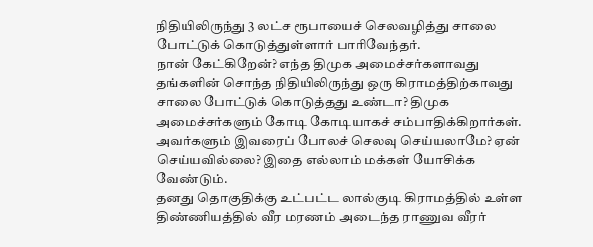நிதியிலிருந்து 3 லட்ச ரூபாயைச் செலவழித்து சாலை போட்டுக் கொடுத்துள்ளார் பாரிவேந்தர்.
நான் கேட்கிறேன்? எந்த திமுக அமைச்சர்களாவது தங்களின் சொந்த நிதியிலிருந்து ஒரு கிராமத்திற்காவது சாலை போட்டுக் கொடுத்தது உண்டா? திமுக அமைச்சர்களும் கோடி கோடியாகச் சம்பாதிக்கிறார்கள். அவர்களும் இவரைப் போலச் செலவு செய்யலாமே? ஏன் செய்யவில்லை? இதை எல்லாம் மக்கள் யோசிக்க வேண்டும்.
தனது தொகுதிக்கு உட்பட்ட லால்குடி கிராமத்தில் உள்ள திண்ணியத்தில் வீர மரணம் அடைந்த ராணுவ வீரர்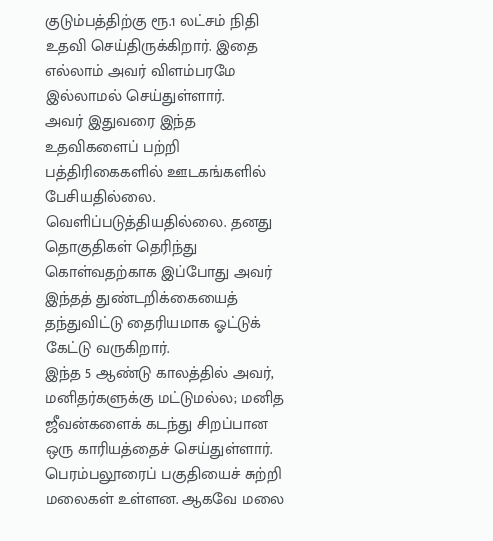குடும்பத்திற்கு ரூ.1 லட்சம் நிதி உதவி செய்திருக்கிறார். இதை எல்லாம் அவர் விளம்பரமே இல்லாமல் செய்துள்ளார்.
அவர் இதுவரை இந்த உதவிகளைப் பற்றி பத்திரிகைகளில் ஊடகங்களில் பேசியதில்லை. வெளிப்படுத்தியதில்லை. தனது தொகுதிகள் தெரிந்து கொள்வதற்காக இப்போது அவர் இந்தத் துண்டறிக்கையைத் தந்துவிட்டு தைரியமாக ஓட்டுக் கேட்டு வருகிறார்.
இந்த 5 ஆண்டு காலத்தில் அவர், மனிதர்களுக்கு மட்டுமல்ல; மனித ஜீவன்களைக் கடந்து சிறப்பான ஒரு காரியத்தைச் செய்துள்ளார். பெரம்பலூரைப் பகுதியைச் சுற்றி மலைகள் உள்ளன. ஆகவே மலை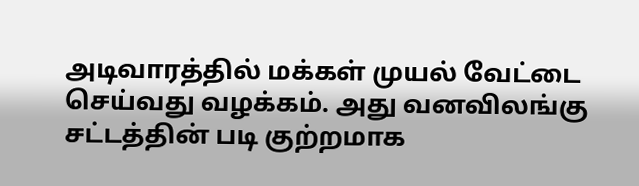அடிவாரத்தில் மக்கள் முயல் வேட்டை செய்வது வழக்கம். அது வனவிலங்கு சட்டத்தின் படி குற்றமாக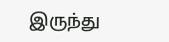இருந்து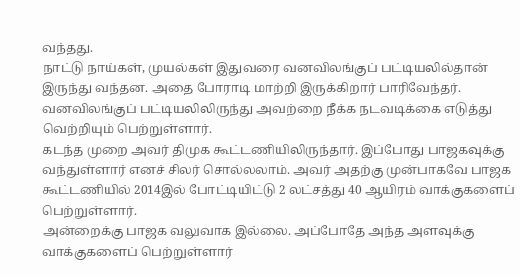வந்தது.
நாட்டு நாய்கள், முயல்கள் இதுவரை வனவிலங்குப் பட்டியலில்தான் இருந்து வந்தன. அதை போராடி மாற்றி இருக்கிறார் பாரிவேந்தர். வனவிலங்குப் பட்டியலிலிருந்து அவற்றை நீக்க நடவடிக்கை எடுத்து வெற்றியும் பெற்றுள்ளார்.
கடந்த முறை அவர் திமுக கூட்டணியிலிருந்தார். இப்போது பாஜகவுக்கு வந்துள்ளார் எனச் சிலர் சொல்லலாம். அவர் அதற்கு முன்பாகவே பாஜக கூட்டணியில் 2014இல் போட்டியிட்டு 2 லட்சத்து 40 ஆயிரம் வாக்குகளைப் பெற்றுள்ளார்.
அன்றைக்கு பாஜக வலுவாக இல்லை. அப்போதே அந்த அளவுக்கு வாக்குகளைப் பெற்றுள்ளார்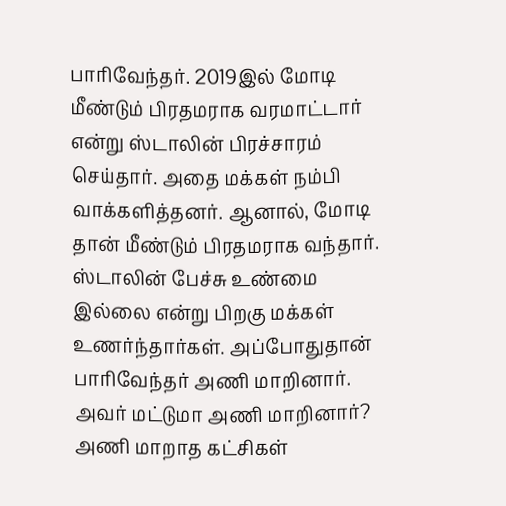பாரிவேந்தர். 2019இல் மோடி மீண்டும் பிரதமராக வரமாட்டார் என்று ஸ்டாலின் பிரச்சாரம் செய்தார். அதை மக்கள் நம்பி வாக்களித்தனர். ஆனால், மோடி தான் மீண்டும் பிரதமராக வந்தார்.
ஸ்டாலின் பேச்சு உண்மை இல்லை என்று பிறகு மக்கள் உணர்ந்தார்கள். அப்போதுதான் பாரிவேந்தர் அணி மாறினார். அவர் மட்டுமா அணி மாறினார்? அணி மாறாத கட்சிகள்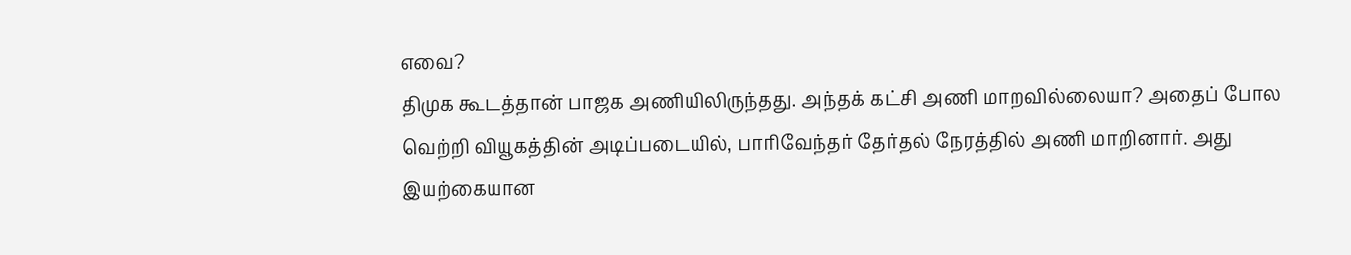எவை?
திமுக கூடத்தான் பாஜக அணியிலிருந்தது. அந்தக் கட்சி அணி மாறவில்லையா? அதைப் போல வெற்றி வியூகத்தின் அடிப்படையில், பாரிவேந்தர் தேர்தல் நேரத்தில் அணி மாறினார். அது இயற்கையான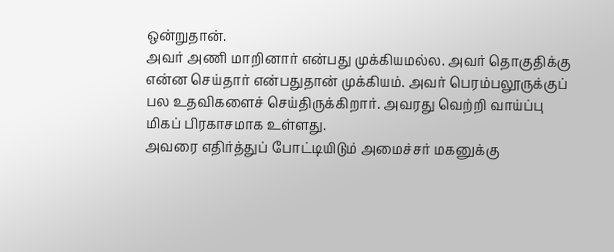ஒன்றுதான்.
அவர் அணி மாறினார் என்பது முக்கியமல்ல. அவர் தொகுதிக்கு என்ன செய்தார் என்பதுதான் முக்கியம். அவர் பெரம்பலூருக்குப் பல உதவிகளைச் செய்திருக்கிறார். அவரது வெற்றி வாய்ப்பு மிகப் பிரகாசமாக உள்ளது.
அவரை எதிர்த்துப் போட்டியிடும் அமைச்சர் மகனுக்கு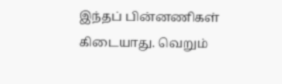இந்தப் பின்னணிகள் கிடையாது. வெறும்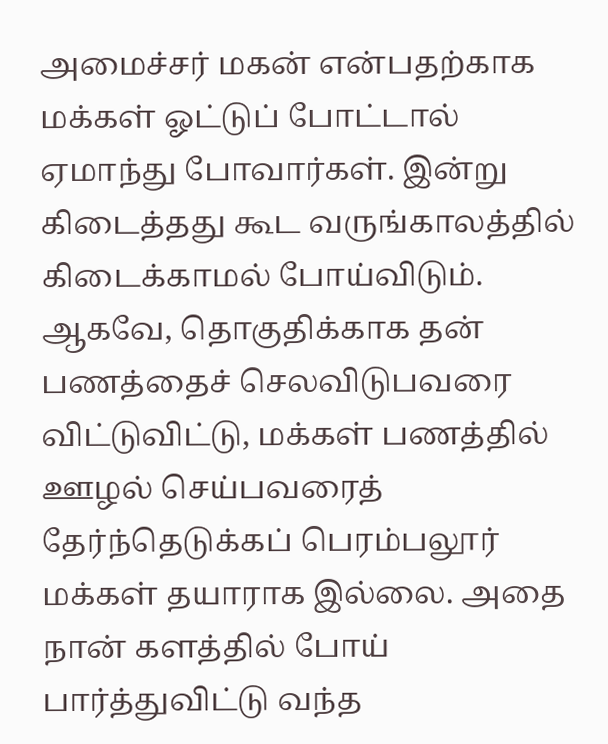அமைச்சர் மகன் என்பதற்காக மக்கள் ஓட்டுப் போட்டால் ஏமாந்து போவார்கள். இன்று கிடைத்தது கூட வருங்காலத்தில் கிடைக்காமல் போய்விடும்.
ஆகவே, தொகுதிக்காக தன் பணத்தைச் செலவிடுபவரை விட்டுவிட்டு, மக்கள் பணத்தில் ஊழல் செய்பவரைத் தேர்ந்தெடுக்கப் பெரம்பலூர் மக்கள் தயாராக இல்லை. அதை நான் களத்தில் போய் பார்த்துவிட்டு வந்த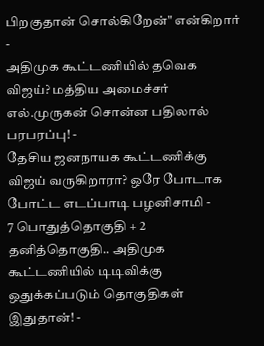பிறகுதான் சொல்கிறேன்" என்கிறார்
-
அதிமுக கூட்டணியில் தவெக விஜய்? மத்திய அமைச்சர் எல்.முருகன் சொன்ன பதிலால் பரபரப்பு! -
தேசிய ஜனநாயக கூட்டணிக்கு விஜய் வருகிறாரா? ஒரே போடாக போட்ட எடப்பாடி பழனிசாமி -
7 பொதுத்தொகுதி + 2 தனித்தொகுதி.. அதிமுக கூட்டணியில் டிடிவிக்கு ஒதுக்கப்படும் தொகுதிகள் இதுதான்! -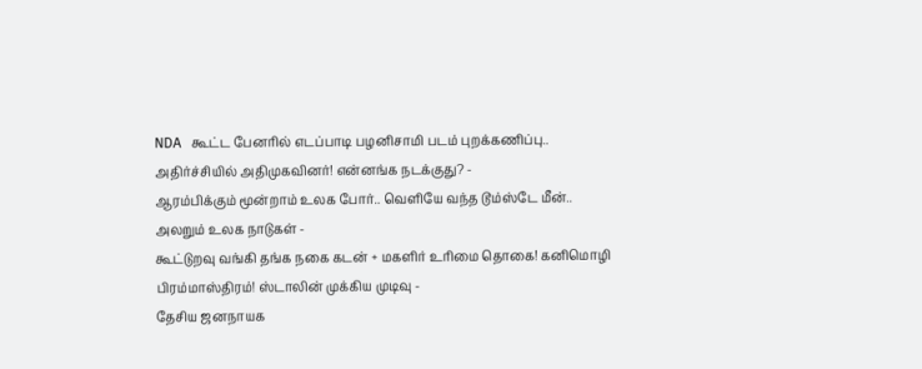NDA கூட்ட பேனரில் எடப்பாடி பழனிசாமி படம் புறக்கணிப்பு.. அதிர்ச்சியில் அதிமுகவினர்! என்னங்க நடக்குது? -
ஆரம்பிக்கும் மூன்றாம் உலக போர்.. வெளியே வந்த டூம்ஸ்டே மீன்.. அலறும் உலக நாடுகள் -
கூட்டுறவு வங்கி தங்க நகை கடன் + மகளிர் உரிமை தொகை! கனிமொழி பிரம்மாஸ்திரம்! ஸ்டாலின் முக்கிய முடிவு -
தேசிய ஜனநாயக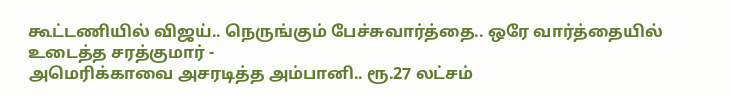கூட்டணியில் விஜய்.. நெருங்கும் பேச்சுவார்த்தை.. ஒரே வார்த்தையில் உடைத்த சரத்குமார் -
அமெரிக்காவை அசரடித்த அம்பானி.. ரூ.27 லட்சம்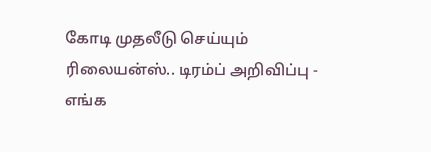கோடி முதலீடு செய்யும் ரிலையன்ஸ்.. டிரம்ப் அறிவிப்பு -
எங்க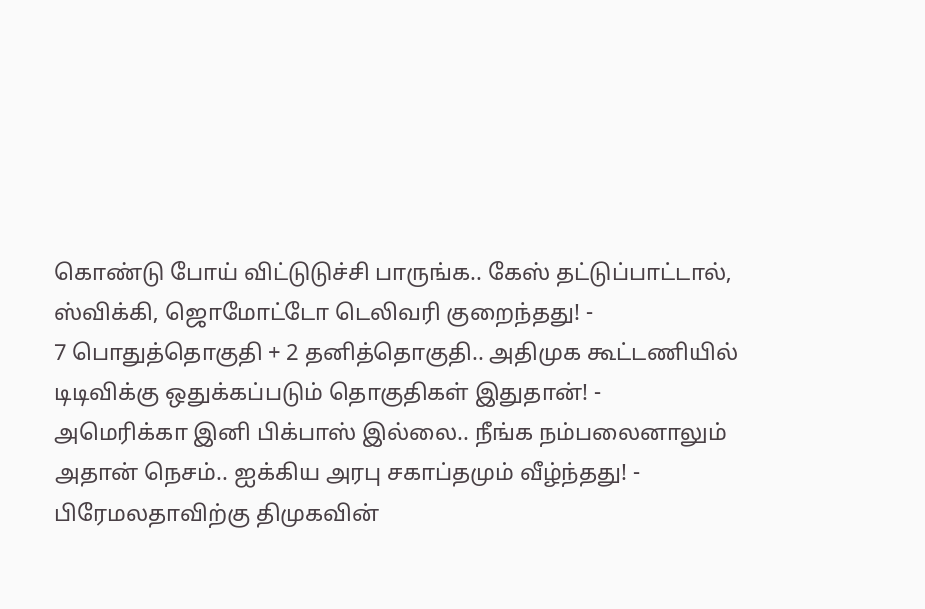கொண்டு போய் விட்டுடுச்சி பாருங்க.. கேஸ் தட்டுப்பாட்டால், ஸ்விக்கி, ஜொமோட்டோ டெலிவரி குறைந்தது! -
7 பொதுத்தொகுதி + 2 தனித்தொகுதி.. அதிமுக கூட்டணியில் டிடிவிக்கு ஒதுக்கப்படும் தொகுதிகள் இதுதான்! -
அமெரிக்கா இனி பிக்பாஸ் இல்லை.. நீங்க நம்பலைனாலும் அதான் நெசம்.. ஐக்கிய அரபு சகாப்தமும் வீழ்ந்தது! -
பிரேமலதாவிற்கு திமுகவின்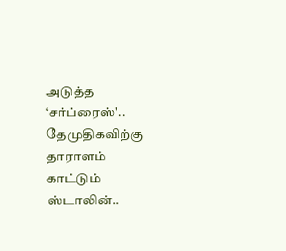அடுத்த ‘சர்ப்ரைஸ்'.. தேமுதிகவிற்கு தாராளம் காட்டும் ஸ்டாலின்..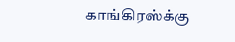காங்கிரஸ்க்கு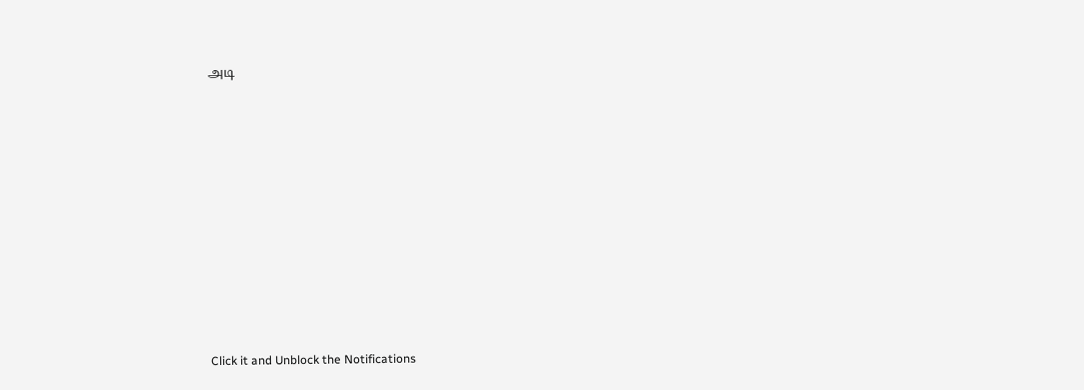அடி












Click it and Unblock the Notifications